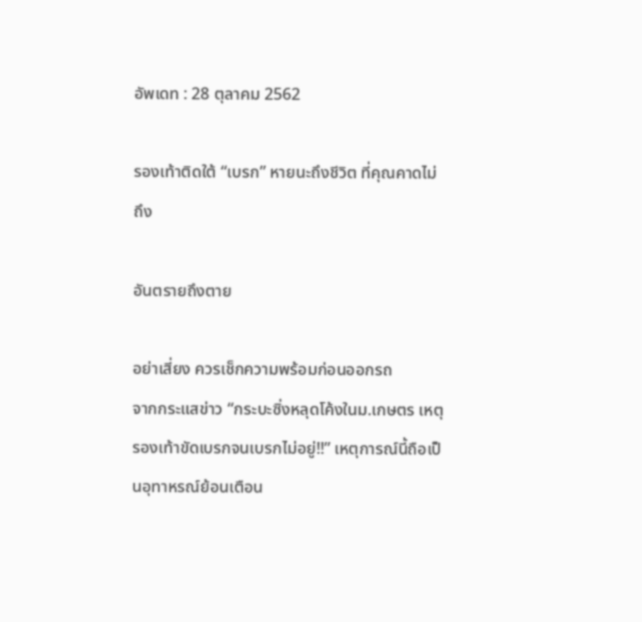อัพเดท : 28 ตุลาคม 2562

รองเท้าติดใต้ “เบรก” หายนะถึงชีวิต ที่คุณคาดไม่ถึง

อันตรายถึงตาย

อย่าเสี่ยง ควรเช็กความพร้อมก่อนออกรถ
จากกระแสข่าว “กระบะซิ่งหลุดโค้งในม.เกษตร เหตุรองเท้าขัดเบรกจนเบรกไม่อยู่!!” เหตุการณ์นี้ถือเป็นอุทาหรณ์ย้อนเตือน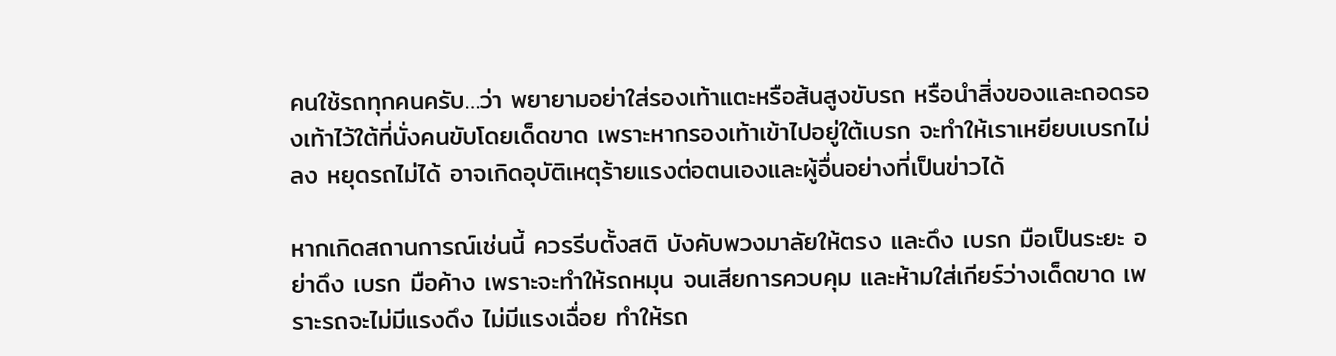คนใช้รถทุกคนครับ…ว่า พยายามอย่าใส่รองเท้าแตะหรือส้นสูงขับรถ หรือนำสิ่งของและถอดรองเท้าไว้ใต้ที่นั่งคนขับโดยเด็ดขาด เพราะหากรองเท้าเข้าไปอยู่ใต้เบรก จะทำให้เราเหยียบเบรกไม่ลง หยุดรถไม่ได้ อาจเกิดอุบัติเหตุร้ายแรงต่อตนเองและผู้อื่นอย่างที่เป็นข่าวได้

หากเกิดสถานการณ์เช่นนี้ ควรรีบตั้งสติ บังคับพวงมาลัยให้ตรง และดึง เบรก มือเป็นระยะ อย่าดึง เบรก มือค้าง เพราะจะทำให้รถหมุน จนเสียการควบคุม และห้ามใส่เกียร์ว่างเด็ดขาด เพราะรถจะไม่มีแรงดึง ไม่มีแรงเฉื่อย ทำให้รถ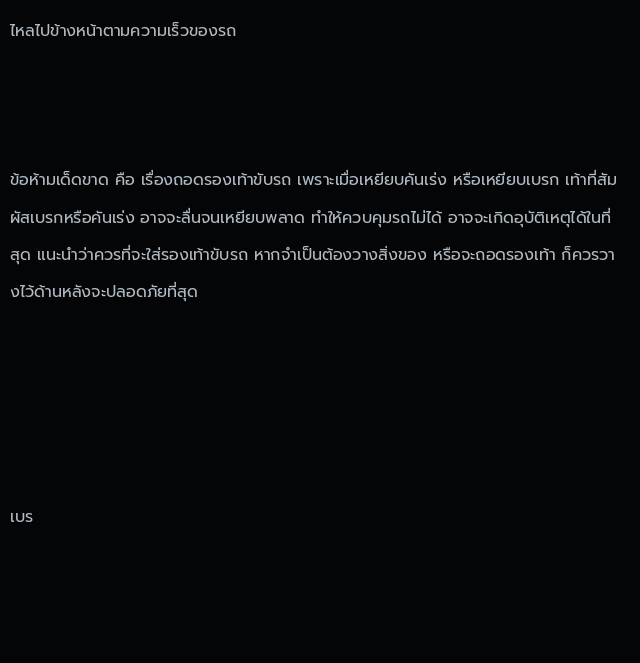ไหลไปข้างหน้าตามความเร็วของรถ



ข้อห้ามเด็ดขาด คือ เรื่องถอดรองเท้าขับรถ เพราะเมื่อเหยียบคันเร่ง หรือเหยียบเบรก เท้าที่สัมผัสเบรกหรือคันเร่ง อาจจะลื่นจนเหยียบพลาด ทำให้ควบคุมรถไม่ได้ อาจจะเกิดอุบัติเหตุได้ในที่สุด แนะนำว่าควรที่จะใส่รองเท้าขับรถ หากจำเป็นต้องวางสิ่งของ หรือจะถอดรองเท้า ก็ควรวางไว้ด้านหลังจะปลอดภัยที่สุด





เบร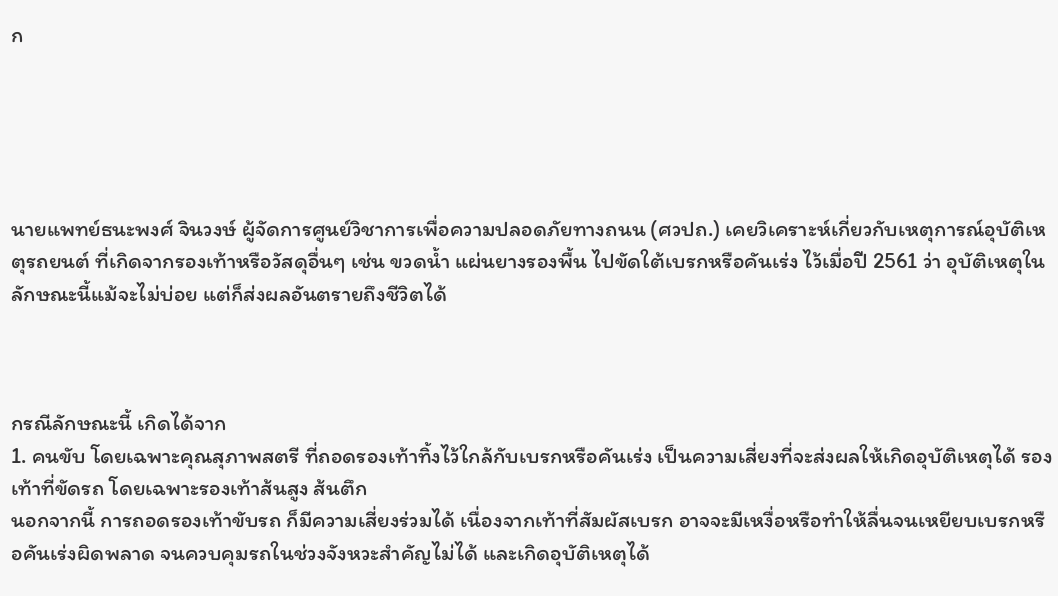ก





นายแพทย์ธนะพงศ์ จินวงษ์ ผู้จัดการศูนย์วิชาการเพื่อความปลอดภัยทางถนน (ศวปถ.) เคยวิเคราะห์เกี่ยวกับเหตุการณ์อุบัติเหตุรถยนต์ ที่เกิดจากรองเท้าหรือวัสดุอื่นๆ เช่น ขวดน้ำ แผ่นยางรองพื้น ไปขัดใต้เบรกหรือคันเร่ง ไว้เมื่อปี 2561 ว่า อุบัติเหตุในลักษณะนี้แม้จะไม่บ่อย แต่ก็ส่งผลอันตรายถึงชีวิตได้



กรณีลักษณะนี้ เกิดได้จาก
1. คนขับ โดยเฉพาะคุณสุภาพสตรี ที่ถอดรองเท้าทิ้งไว้ใกล้กับเบรกหรือคันเร่ง เป็นความเสี่ยงที่จะส่งผลให้เกิดอุบัติเหตุได้ รองเท้าที่ขัดรถ โดยเฉพาะรองเท้าส้นสูง ส้นตึก
นอกจากนี้ การถอดรองเท้าขับรถ ก็มีความเสี่ยงร่วมได้ เนื่องจากเท้าที่สัมผัสเบรก อาจจะมีเหงื่อหรือทำให้ลื่นจนเหยียบเบรกหรือคันเร่งผิดพลาด จนควบคุมรถในช่วงจังหวะสำคัญไม่ได้ และเกิดอุบัติเหตุได้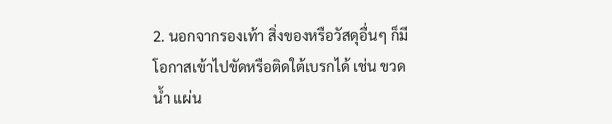2. นอกจากรองเท้า สิ่งของหรือวัสดุอื่นๆ ก็มีโอกาสเข้าไปขัดหรือติดใต้เบรกได้ เช่น ขวดน้ำ แผ่น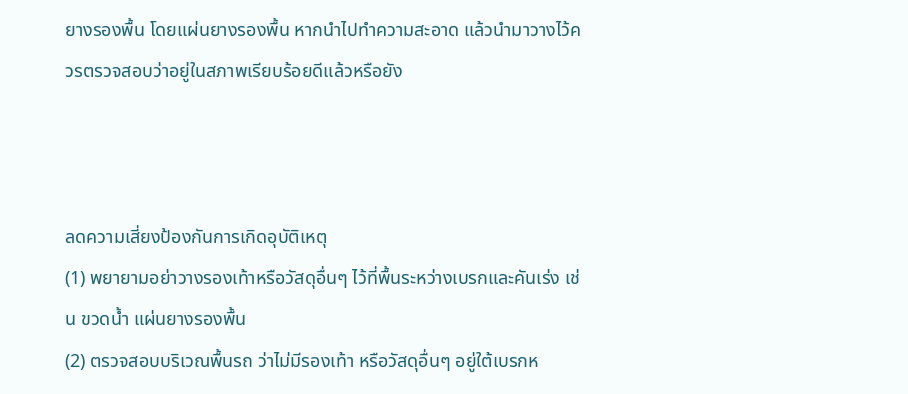ยางรองพื้น โดยแผ่นยางรองพื้น หากนำไปทำความสะอาด แล้วนำมาวางไว้ควรตรวจสอบว่าอยู่ในสภาพเรียบร้อยดีแล้วหรือยัง



ลดความเสี่ยงป้องกันการเกิดอุบัติเหตุ
(1) พยายามอย่าวางรองเท้าหรือวัสดุอื่นๆ ไว้ที่พื้นระหว่างเบรกและคันเร่ง เช่น ขวดน้ำ แผ่นยางรองพื้น
(2) ตรวจสอบบริเวณพื้นรถ ว่าไม่มีรองเท้า หรือวัสดุอื่นๆ อยู่ใต้เบรกห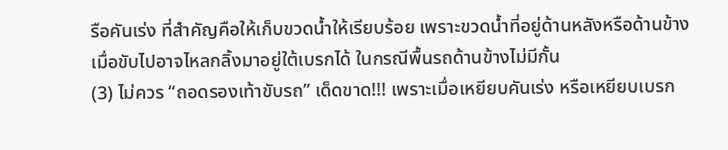รือคันเร่ง ที่สำคัญคือให้เก็บขวดน้ำให้เรียบร้อย เพราะขวดน้ำที่อยู่ด้านหลังหรือด้านข้าง เมื่อขับไปอาจไหลกลิ้งมาอยู่ใต้เบรกได้ ในกรณีพื้นรถด้านข้างไม่มีกั้น
(3) ไม่ควร “ถอดรองเท้าขับรถ” เด็ดขาด!!! เพราะเมื่อเหยียบคันเร่ง หรือเหยียบเบรก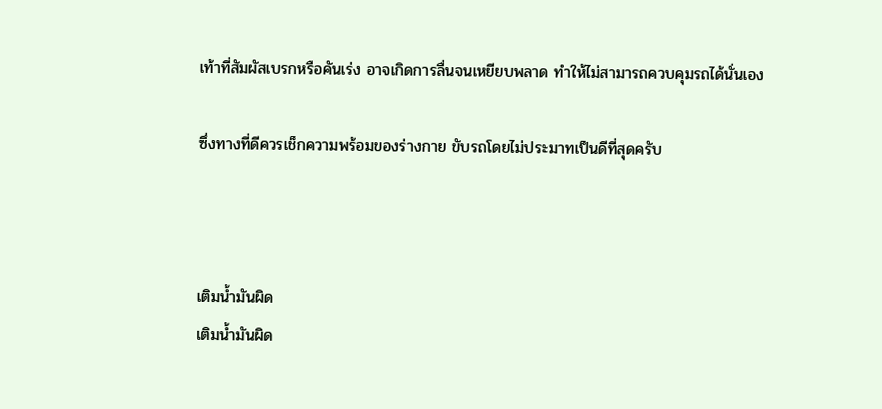เท้าที่สัมผัสเบรกหรือคันเร่ง อาจเกิดการลื่นจนเหยียบพลาด ทำให้ไม่สามารถควบคุมรถได้นั่นเอง

ซึ่งทางที่ดีควรเช็กความพร้อมของร่างกาย ขับรถโดยไม่ประมาทเป็นดีที่สุดครับ



เติมน้ำมันผิด
เติมน้ำมันผิด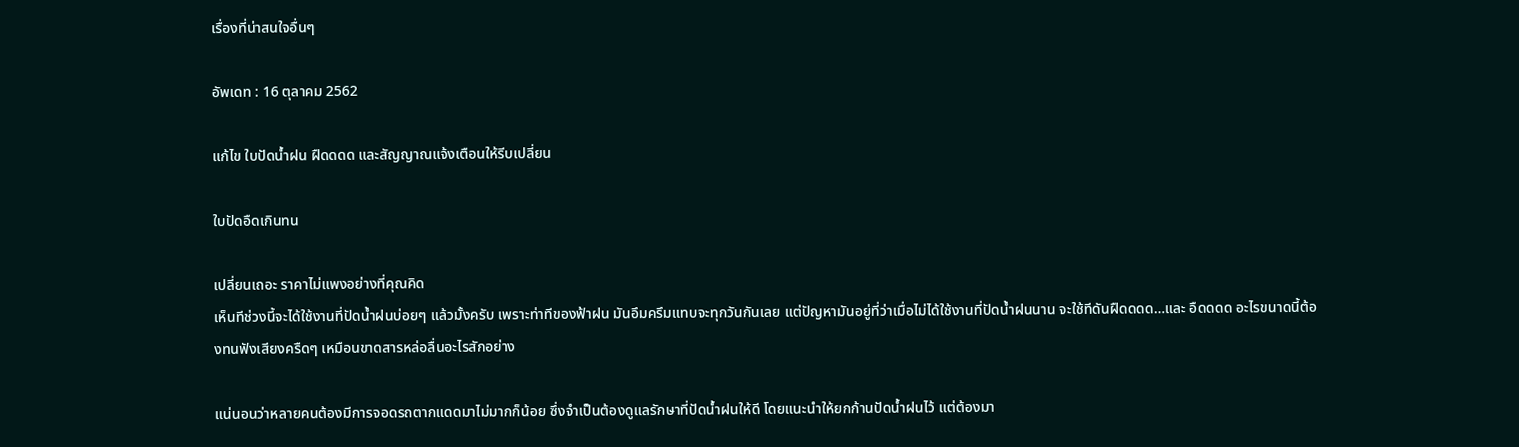เรื่องที่น่าสนใจอื่นๆ

อัพเดท : 16 ตุลาคม 2562

แก้ไข ใบปัดน้ำฝน ฝืดดดด และสัญญาณแจ้งเตือนให้รีบเปลี่ยน

ใบปัดอืดเกินทน

เปลี่ยนเถอะ ราคาไม่แพงอย่างที่คุณคิด
เห็นทีช่วงนี้จะได้ใช้งานที่ปัดน้ำฝนบ่อยๆ แล้วมั้งครับ เพราะท่าทีของฟ้าฝน มันอึมครึมแทบจะทุกวันกันเลย แต่ปัญหามันอยู่ที่ว่าเมื่อไม่ได้ใช้งานที่ปัดน้ำฝนนาน จะใช้ทีดันฝืดดดด…และ อืดดดด อะไรขนาดนี้ต้องทนฟังเสียงครืดๆ เหมือนขาดสารหล่อลื่นอะไรสักอย่าง

แน่นอนว่าหลายคนต้องมีการจอดรถตากแดดมาไม่มากก็น้อย ซึ่งจำเป็นต้องดูแลรักษาที่ปัดน้ำฝนให้ดี โดยแนะนำให้ยกก้านปัดน้ำฝนไว้ แต่ต้องมา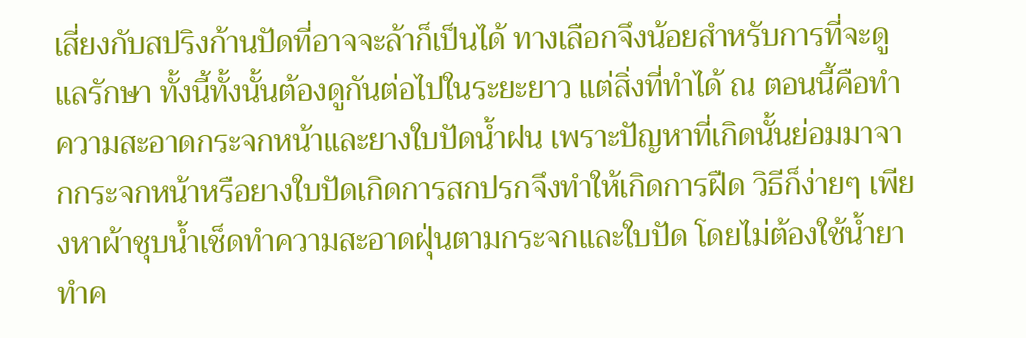เสี่ยงกับสปริงก้านปัดที่อาจจะล้าก็เป็นได้ ทางเลือกจึงน้อยสำหรับการที่จะดูแลรักษา ทั้งนี้ทั้งนั้นต้องดูกันต่อไปในระยะยาว แต่สิ่งที่ทำได้ ณ ตอนนี้คือทำความสะอาดกระจกหน้าและยางใบปัดน้ำฝน เพราะปัญหาที่เกิดนั้นย่อมมาจากกระจกหน้าหรือยางใบปัดเกิดการสกปรกจึงทำให้เกิดการฝืด วิธีก็ง่ายๆ เพียงหาผ้าชุบน้ำเช็ดทำความสะอาดฝุ่นตามกระจกและใบปัด โดยไม่ต้องใช้น้ำยาทำค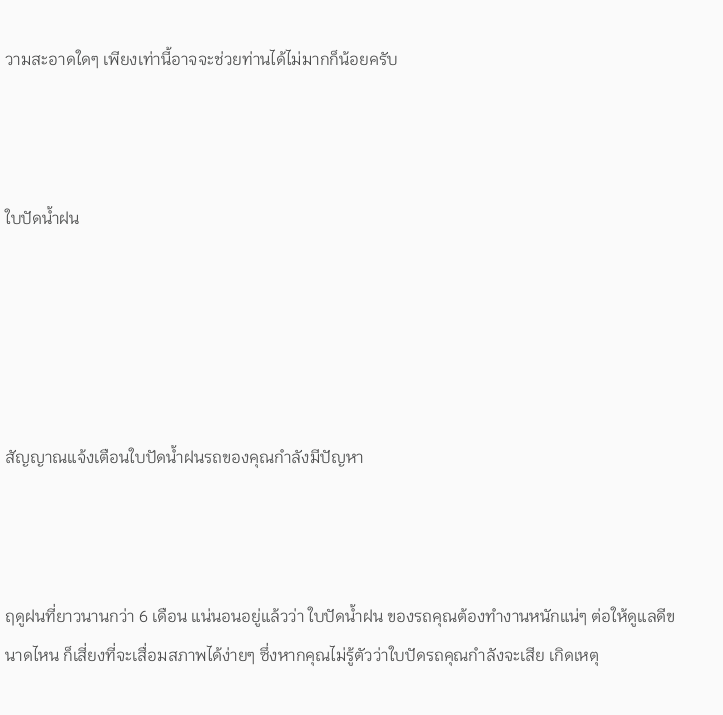วามสะอาดใดๆ เพียงเท่านี้อาจจะช่วยท่านได้ไม่มากก็น้อยครับ



ใบปัดน้ำฝน





สัญญาณแจ้งเตือนใบปัดน้ำฝนรถของคุณกำลังมีปัญหา



ฤดูฝนที่ยาวนานกว่า 6 เดือน แน่นอนอยู่แล้วว่า ใบปัดน้ำฝน ของรถคุณต้องทำงานหนักแน่ๆ ต่อให้ดูแลดีขนาดไหน ก็เสี่ยงที่จะเสื่อมสภาพได้ง่ายๆ ซึ่งหากคุณไม่รู้ตัวว่าใบปัดรถคุณกำลังจะเสีย เกิดเหตุ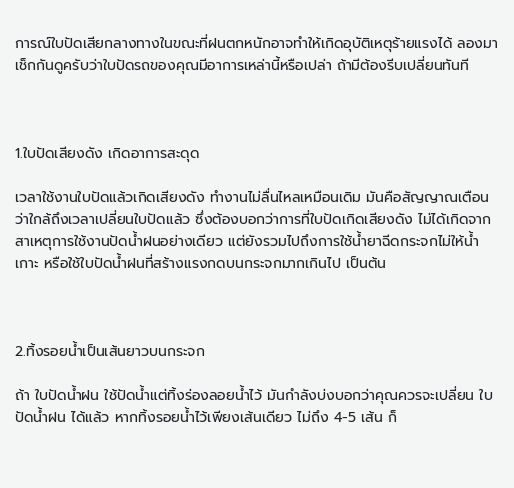การณ์ใบปัดเสียกลางทางในขณะที่ฝนตกหนักอาจทำให้เกิดอุบัติเหตุร้ายแรงได้ ลองมาเช็กกันดูครับว่าใบปัดรถของคุณมีอาการเหล่านี้หรือเปล่า ถ้ามีต้องรีบเปลี่ยนทันที



1.ใบปัดเสียงดัง เกิดอาการสะดุด

เวลาใช้งานใบปัดแล้วเกิดเสียงดัง ทำงานไม่ลื่นไหลเหมือนเดิม มันคือสัญญาณเตือนว่าใกล้ถึงเวลาเปลี่ยนใบปัดแล้ว ซึ่งต้องบอกว่าการที่ใบปัดเกิดเสียงดัง ไม่ได้เกิดจากสาเหตุการใช้งานปัดน้ำฝนอย่างเดียว แต่ยังรวมไปถึงการใช้น้ำยาฉีดกระจกไม่ให้น้ำเกาะ หรือใช้ใบปัดน้ำฝนที่สร้างแรงกดบนกระจกมากเกินไป เป็นต้น



2.ทิ้งรอยน้ำเป็นเส้นยาวบนกระจก

ถ้า ใบปัดน้ำฝน ใช้ปัดน้ำแต่ทิ้งร่องลอยน้ำไว้ มันกำลังบ่งบอกว่าคุณควรจะเปลี่ยน ใบปัดน้ำฝน ได้แล้ว หากทิ้งรอยน้ำไว้เพียงเส้นเดียว ไม่ถึง 4-5 เส้น ก็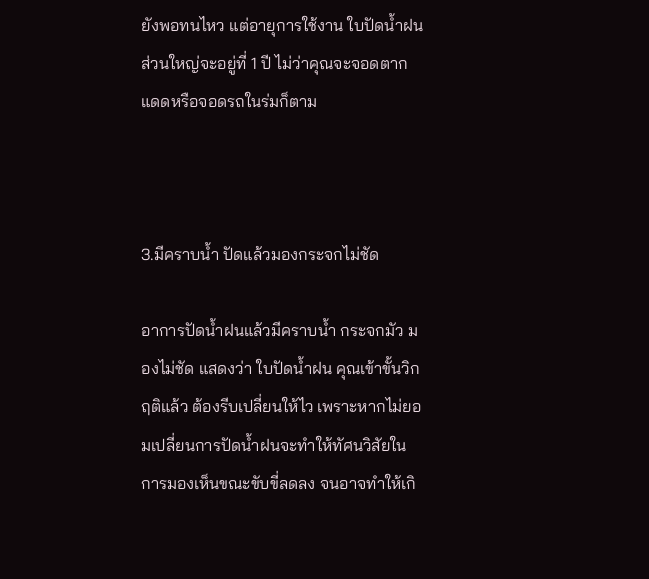ยังพอทนไหว แต่อายุการใช้งาน ใบปัดน้ำฝน ส่วนใหญ่จะอยู่ที่ 1 ปี ไม่ว่าคุณจะจอดตากแดดหรือจอดรถในร่มก็ตาม



3.มีคราบน้ำ ปัดแล้วมองกระจกไม่ชัด

อาการปัดน้ำฝนแล้วมีคราบน้ำ กระจกมัว มองไม่ชัด แสดงว่า ใบปัดน้ำฝน คุณเข้าขั้นวิกฤติแล้ว ต้องรีบเปลี่ยนให้ไว เพราะหากไม่ยอมเปลี่ยนการปัดน้ำฝนจะทำให้ทัศนวิสัยในการมองเห็นขณะขับขี่ลดลง จนอาจทำให้เกิ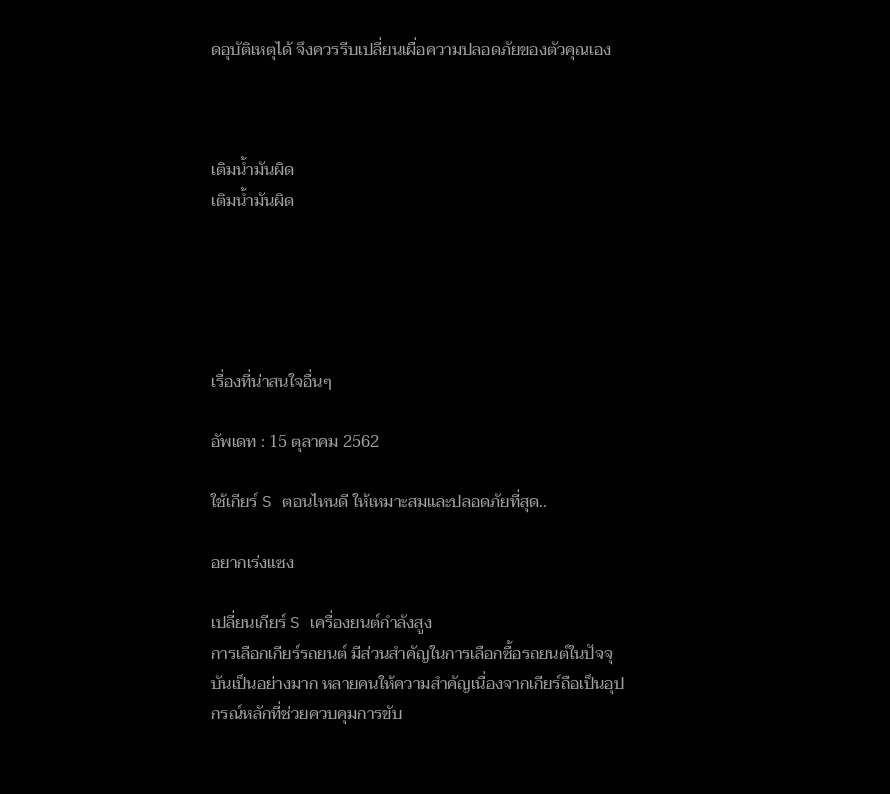ดอุบัติเหตุได้ จึงควรรีบเปลี่ยนเผื่อความปลอดภัยของตัวคุณเอง



เติมน้ำมันผิด
เติมน้ำมันผิด





เรื่องที่น่าสนใจอื่นๆ

อัพเดท : 15 ตุลาคม 2562

ใช้เกียร์ S ตอนไหนดี ให้เหมาะสมและปลอดภัยที่สุด..

อยากเร่งแซง

เปลี่ยนเกียร์ S เครื่องยนต์กำลังสูง
การเลือกเกียร์รถยนต์ มีส่วนสำคัญในการเลือกซื้อรถยนต์ในปัจจุบันเป็นอย่างมาก หลายคนให้ความสำคัญเนื่องจากเกียร์ถือเป็นอุปกรณ์หลักที่ช่วยควบคุมการขับ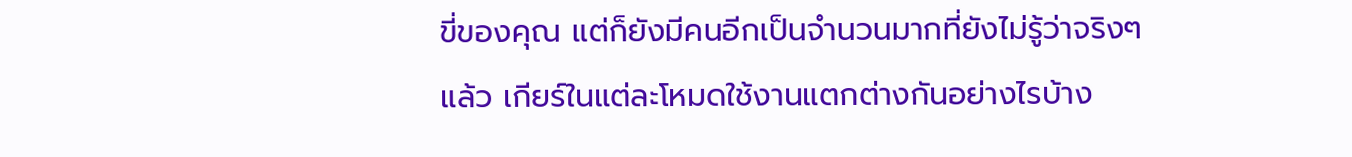ขี่ของคุณ แต่ก็ยังมีคนอีกเป็นจำนวนมากที่ยังไม่รู้ว่าจริงๆ แล้ว เกียร์ในแต่ละโหมดใช้งานแตกต่างกันอย่างไรบ้าง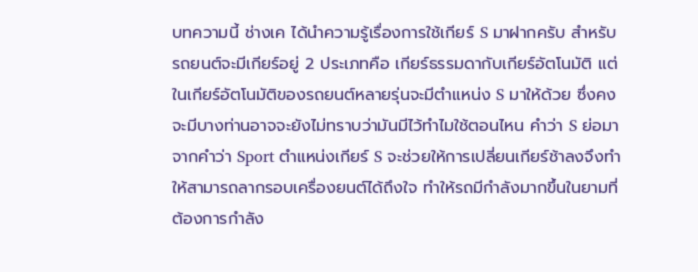บทความนี้ ช่างเค ได้นำความรู้เรื่องการใช้เกียร์ S มาฝากครับ สำหรับรถยนต์จะมีเกียร์อยู่ 2 ประเภทคือ เกียร์ธรรมดากับเกียร์อัตโนมัติ แต่ในเกียร์อัตโนมัติของรถยนต์หลายรุ่นจะมีตำแหน่ง S มาให้ด้วย ซึ่งคงจะมีบางท่านอาจจะยังไม่ทราบว่ามันมีไว้ทำไมใช้ตอนไหน คำว่า S ย่อมาจากคำว่า Sport ตำแหน่งเกียร์ S จะช่วยให้การเปลี่ยนเกียร์ช้าลงจึงทำให้สามารถลากรอบเครื่องยนต์ได้ถึงใจ ทำให้รถมีกำลังมากขึ้นในยามที่ต้องการกำลัง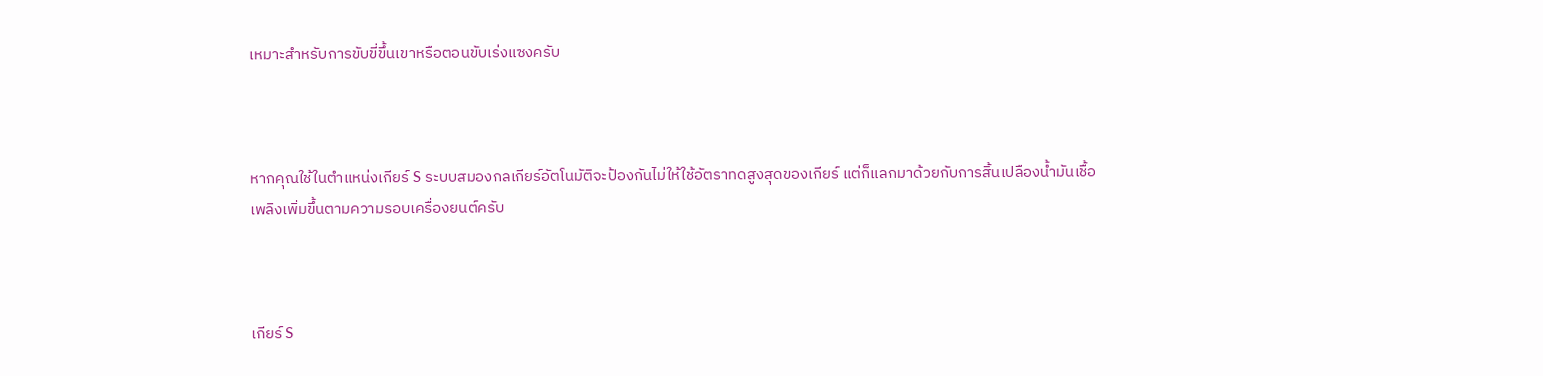เหมาะสำหรับการขับขี่ขึ้นเขาหรือตอนขับเร่งแซงครับ



หากคุณใช้ในตำแหน่งเกียร์ S ระบบสมองกลเกียร์อัตโนมัติจะป้องกันไม่ให้ใช้อัตราทดสูงสุดของเกียร์ แต่ก็แลกมาด้วยกับการสิ้นเปลืองน้ำมันเชื้อเพลิงเพิ่มขึ้นตามความรอบเครื่องยนต์ครับ



เกียร์ S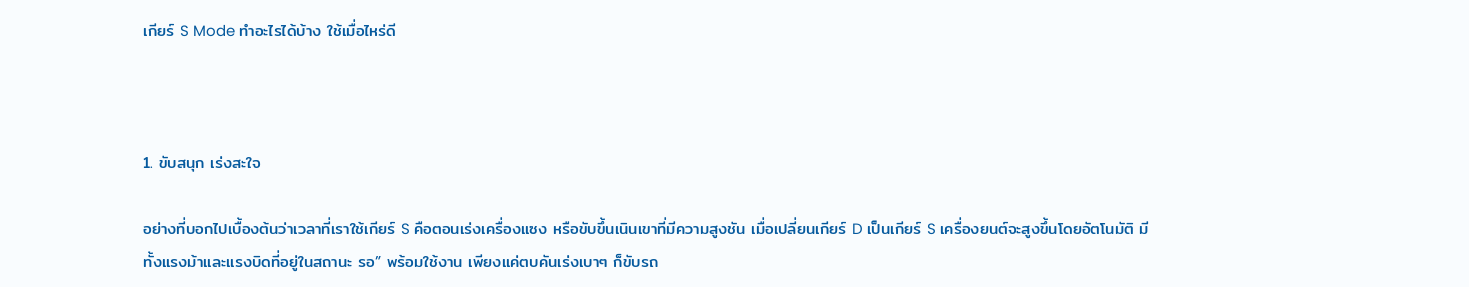เกียร์ S Mode ทำอะไรได้บ้าง ใช้เมื่อไหร่ดี



1. ขับสนุก เร่งสะใจ

อย่างที่บอกไปเบื้องต้นว่าเวลาที่เราใช้เกียร์ S คือตอนเร่งเครื่องแซง หรือขับขึ้นเนินเขาที่มีความสูงชัน เมื่อเปลี่ยนเกียร์ D เป็นเกียร์ S เครื่องยนต์จะสูงขึ้นโดยอัตโนมัติ มีทั้งแรงม้าและแรงบิดที่อยู่ในสถานะ รอ” พร้อมใช้งาน เพียงแค่ตบคันเร่งเบาๆ ก็ขับรถ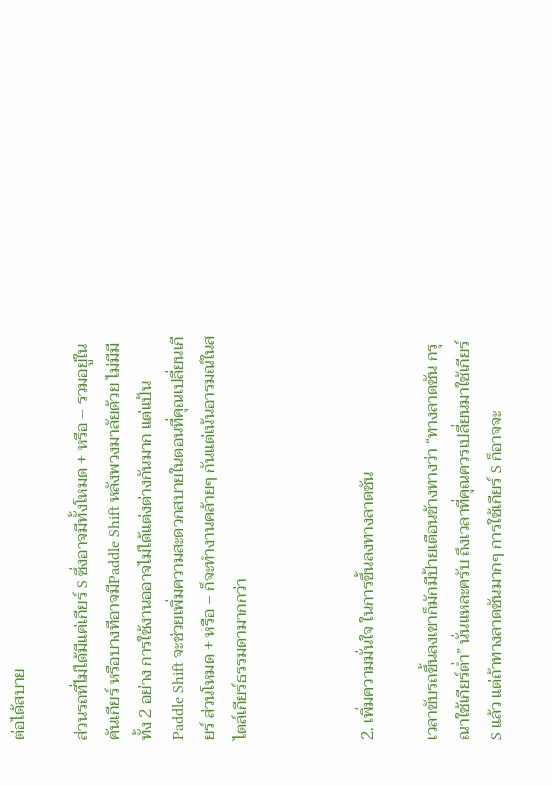ต่อได้สบาย

ส่วนรถที่ไม่ได้มีแค่เกียร์ S ซึ่งอาจมีทั้งโหมด + หรือ – รวมอยู่ในคันเกียร์ หรือบางทีอาจมีPaddle Shift หลังพวงมาลัยด้วย ไม่มีมีทั้ง 2 อย่าง การใช้งานออาจไม่ได้แต่งต่างกันมาก แต่แป้น Paddle Shift จะช่วยเพิ่มความสะดวกสบายในตอนที่คุณเปลี่ยนเกียร์ ส่วนโหมด + หรือ – ก็จะทำงานคล้ายๆ กันแต่เน้นอารมณ์ในสไตล์เกียร์ธรรมดามากกว่า



2. เพิ่มความมั่นใจ ในการขึ้นลงทางลาดชัน

เวลาขับรถขึ้นลงเขาก็มักมีป้ายเตือนข้างทางว่า “ทางลาดชัน กรุณาใช้เกียร์ต่ำ” นั่นแหละครับ ถึงเวลาที่คุณควรเปลี่ยนมาใช้เกียร์ S แล้ว แต่ถ้าทางลาดชันมากๆ การใช้เกียร์ S ก็อาจจะ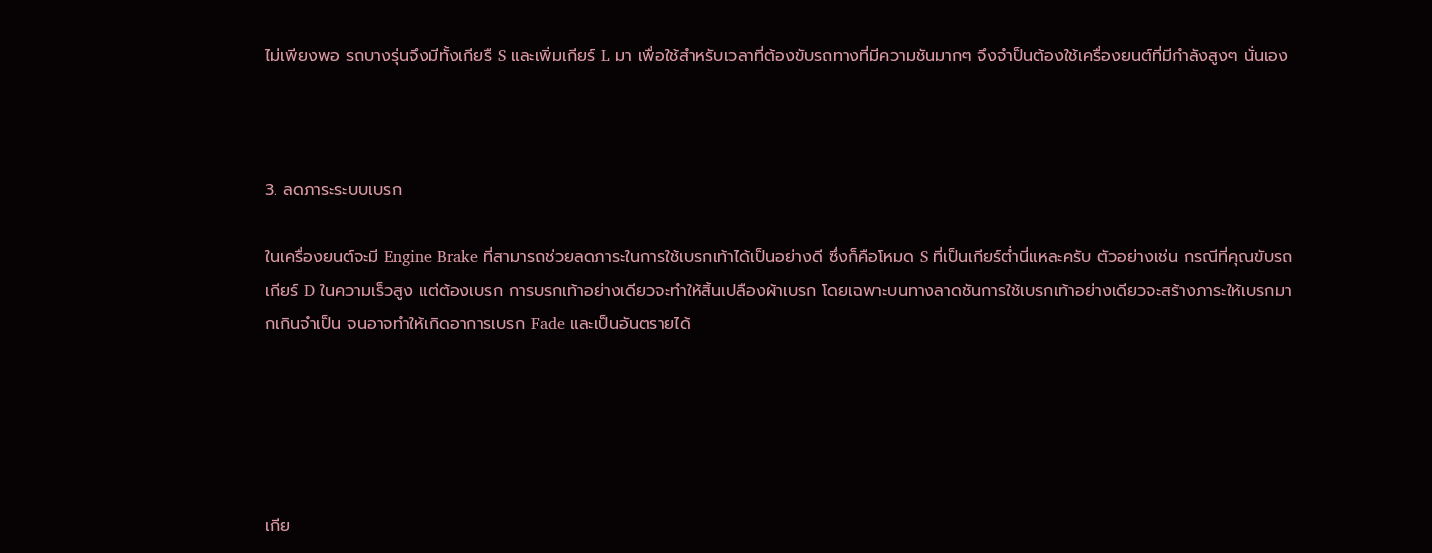ไม่เพียงพอ รถบางรุ่นจึงมีทั้งเกียรื S และเพิ่มเกียร์ L มา เพื่อใช้สำหรับเวลาที่ต้องขับรถทางที่มีความชันมากๆ จึงจำป็นต้องใช้เครื่องยนต์ที่มีกำลังสูงๆ นั่นเอง



3. ลดภาระระบบเบรก

ในเครื่องยนต์จะมี Engine Brake ที่สามารถช่วยลดภาระในการใช้เบรกเท้าได้เป็นอย่างดี ซึ่งก็คือโหมด S ที่เป็นเกียร์ต่ำนี่แหละครับ ตัวอย่างเช่น กรณีที่คุณขับรถเกียร์ D ในความเร็วสูง แต่ต้องเบรก การบรกเท้าอย่างเดียวจะทำให้สิ้นเปลืองผ้าเบรก โดยเฉพาะบนทางลาดชันการใช้เบรกเท้าอย่างเดียวจะสร้างภาระให้เบรกมากเกินจำเป็น จนอาจทำให้เกิดอาการเบรก Fade และเป็นอันตรายได้





เกีย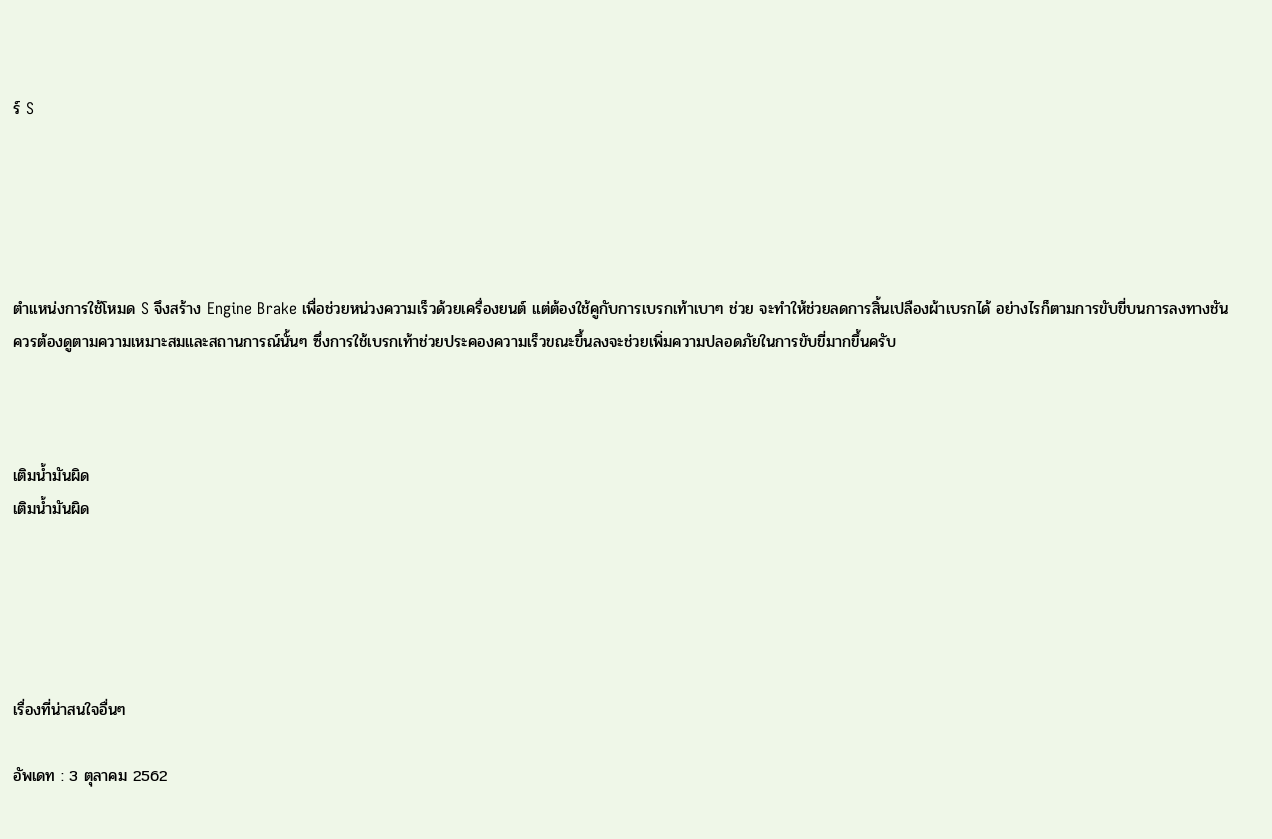ร์ S





ตำแหน่งการใช้โหมด S จึงสร้าง Engine Brake เพื่อช่วยหน่วงความเร็วด้วยเครื่องยนต์ แต่ต้องใช้คูกับการเบรกเท้าเบาๆ ช่วย จะทำให้ช่วยลดการสิ้นเปลืองผ้าเบรกได้ อย่างไรก็ตามการขับขี่บนการลงทางชันควรต้องดูตามความเหมาะสมและสถานการณ์นั้นๆ ซึ่งการใช้เบรกเท้าช่วยประคองความเร็วขณะขึ้นลงจะช่วยเพิ่มความปลอดภัยในการขับขี่มากขึ้นครับ



เติมน้ำมันผิด
เติมน้ำมันผิด





เรื่องที่น่าสนใจอื่นๆ

อัพเดท : 3 ตุลาคม 2562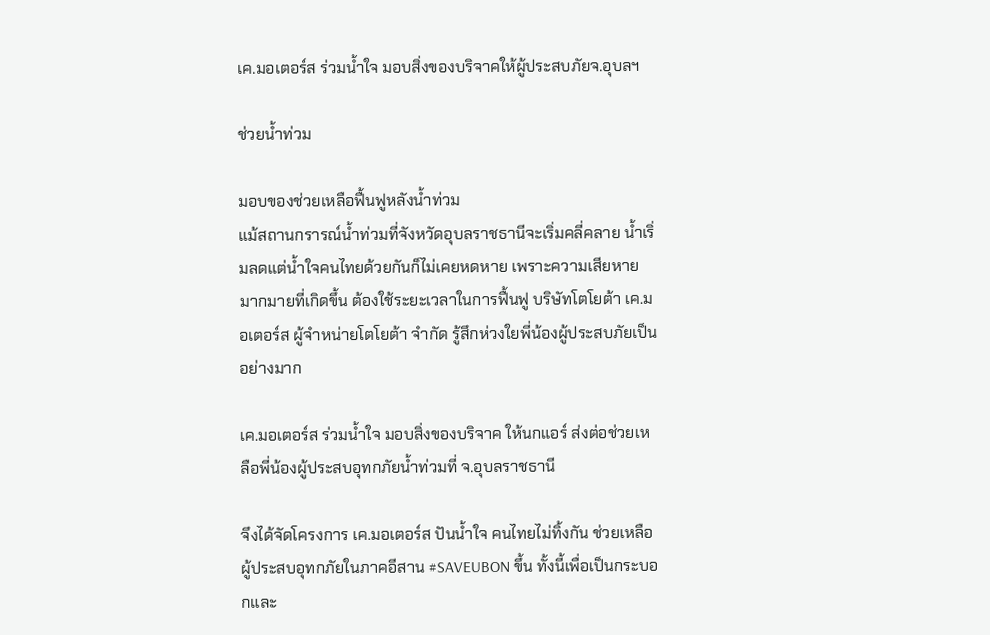เค.มอเตอร์ส ร่วมน้ำใจ มอบสิ่งของบริจาคให้ผู้ประสบภัยจ.อุบลฯ

ช่วยน้ำท่วม

มอบของช่วยเหลือฟื้นฟูหลังน้ำท่วม
แม้สถานกรารณ์น้ำท่วมที่จังหวัดอุบลราชธานีจะเริ่มคลี่คลาย น้ำเริ่มลดแต่น้ำใจคนไทยด้วยกันก็ไม่เคยหดหาย เพราะความเสียหายมากมายที่เกิดขึ้น ต้องใช้ระยะเวลาในการฟื้นฟู บริษัทโตโยต้า เค.มอเตอร์ส ผู้จำหน่ายโตโยต้า จำกัด รู้สึกห่วงใยพี่น้องผู้ประสบภัยเป็นอย่างมาก

เค.มอเตอร์ส ร่วมน้ำใจ มอบสิ่งของบริจาค ให้นกแอร์ ส่งต่อช่วยเหลือพี่น้องผู้ประสบอุทกภัยน้ำท่วมที่ จ.อุบลราชธานี

จึงได้จัดโครงการ เค.มอเตอร์ส ปันน้ำใจ คนไทยไม่ทิ้งกัน ช่วยเหลือผู้ประสบอุทกภัยในภาคอีสาน #SAVEUBON ขึ้น ทั้งนี้เพื่อเป็นกระบอกและ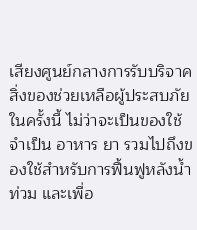เสียงศูนย์กลางการรับบริจาคสิ่งของช่วยเหลือผู้ประสบภัยในครั้งนี้ ไม่ว่าจะเป็นของใช้จำเป็น อาหาร ยา รวมไปถึงของใช้สำหรับการฟื้นฟูหลังน้ำท่วม และเพื่อ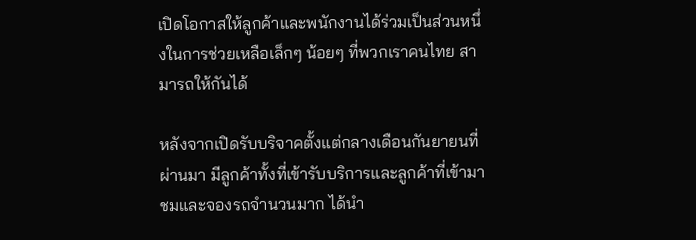เปิดโอกาสให้ลูกค้าและพนักงานได้ร่วมเป็นส่วนหนึ่งในการช่วยเหลือเล็กๆ น้อยๆ ที่พวกเราคนไทย สามารถให้กันได้

หลังจากเปิดรับบริจาคตั้งแต่กลางเดือนกันยายนที่ผ่านมา มีลูกค้าทั้งที่เข้ารับบริการและลูกค้าที่เข้ามาชมและจองรถจำนวนมาก ได้นำ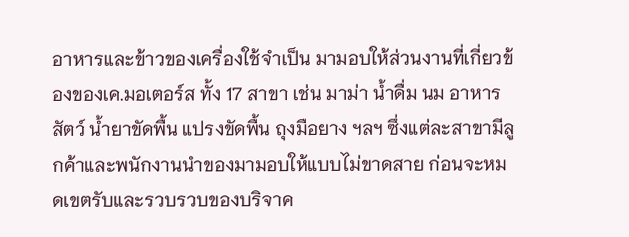อาหารและข้าวของเครื่องใช้จำเป็น มามอบให้ส่วนงานที่เกี่ยวข้องของเค.มอเตอร์ส ทั้ง 17 สาขา เช่น มาม่า น้ำดื่ม นม อาหารสัตว์ น้ำยาขัดพื้น แปรงขัดพื้น ถุงมือยาง ฯลฯ ซึ่งแต่ละสาขามีลูกค้าและพนักงานนำของมามอบให้แบบไม่ขาดสาย ก่อนจะหมดเขตรับและรวบรวบของบริจาค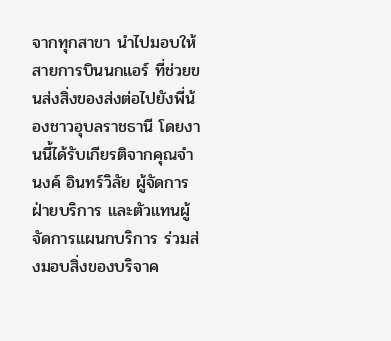จากทุกสาขา นำไปมอบให้สายการบินนกแอร์ ที่ช่วยขนส่งสิ่งของส่งต่อไปยังพี่น้องชาวอุบลราชธานี โดยงานนี้ได้รับเกียรติจากคุณจำนงค์ อินทร์วิลัย ผู้จัดการฝ่ายบริการ และตัวแทนผู้จัดการแผนกบริการ ร่วมส่งมอบสิ่งของบริจาค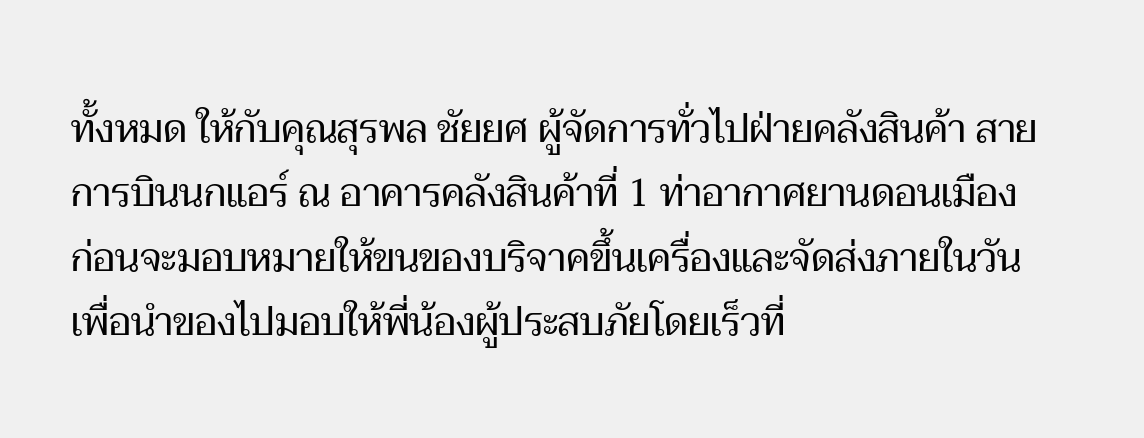ทั้งหมด ให้กับคุณสุรพล ชัยยศ ผู้จัดการทั่วไปฝ่ายคลังสินค้า สายการบินนกแอร์ ณ อาคารคลังสินค้าที่ 1 ท่าอากาศยานดอนเมือง ก่อนจะมอบหมายให้ขนของบริจาคขึ้นเครื่องและจัดส่งภายในวัน เพื่อนำของไปมอบให้พี่น้องผู้ประสบภัยโดยเร็วที่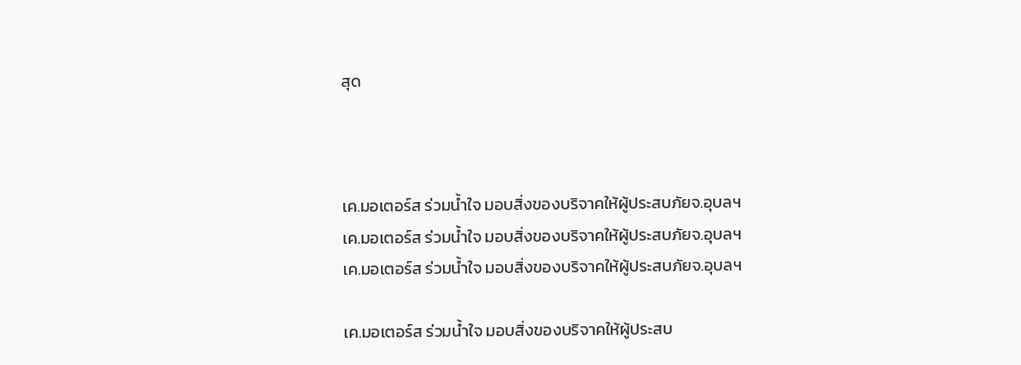สุด



เค.มอเตอร์ส ร่วมน้ำใจ มอบสิ่งของบริจาคให้ผู้ประสบภัยจ.อุบลฯ เค.มอเตอร์ส ร่วมน้ำใจ มอบสิ่งของบริจาคให้ผู้ประสบภัยจ.อุบลฯ เค.มอเตอร์ส ร่วมน้ำใจ มอบสิ่งของบริจาคให้ผู้ประสบภัยจ.อุบลฯ

เค.มอเตอร์ส ร่วมน้ำใจ มอบสิ่งของบริจาคให้ผู้ประสบ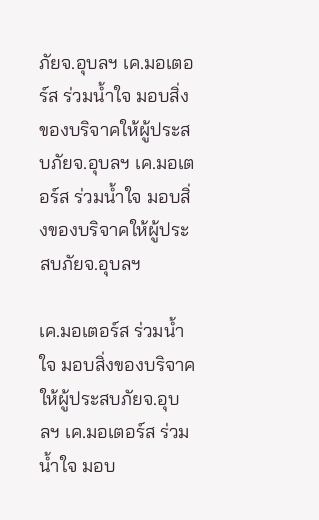ภัยจ.อุบลฯ เค.มอเตอร์ส ร่วมน้ำใจ มอบสิ่งของบริจาคให้ผู้ประสบภัยจ.อุบลฯ เค.มอเตอร์ส ร่วมน้ำใจ มอบสิ่งของบริจาคให้ผู้ประสบภัยจ.อุบลฯ

เค.มอเตอร์ส ร่วมน้ำใจ มอบสิ่งของบริจาคให้ผู้ประสบภัยจ.อุบลฯ เค.มอเตอร์ส ร่วมน้ำใจ มอบ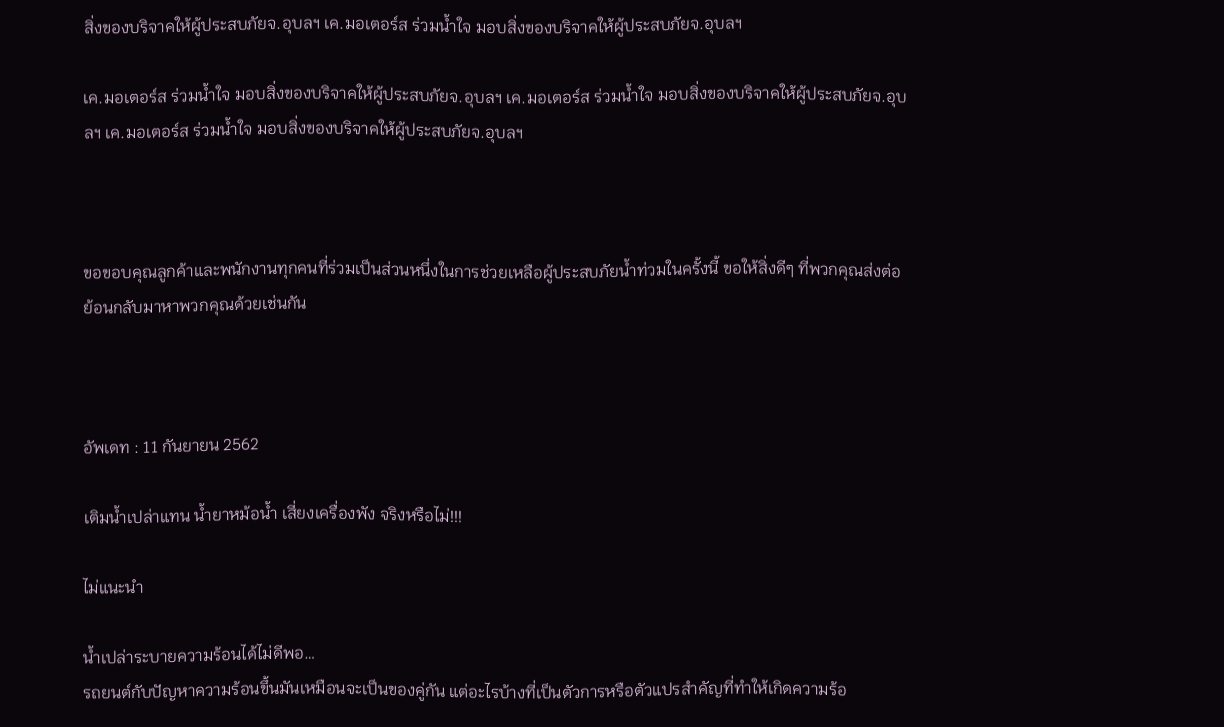สิ่งของบริจาคให้ผู้ประสบภัยจ.อุบลฯ เค.มอเตอร์ส ร่วมน้ำใจ มอบสิ่งของบริจาคให้ผู้ประสบภัยจ.อุบลฯ

เค.มอเตอร์ส ร่วมน้ำใจ มอบสิ่งของบริจาคให้ผู้ประสบภัยจ.อุบลฯ เค.มอเตอร์ส ร่วมน้ำใจ มอบสิ่งของบริจาคให้ผู้ประสบภัยจ.อุบลฯ เค.มอเตอร์ส ร่วมน้ำใจ มอบสิ่งของบริจาคให้ผู้ประสบภัยจ.อุบลฯ



ขอขอบคุณลูกค้าและพนักงานทุกคนที่ร่วมเป็นส่วนหนึ่งในการช่วยเหลือผู้ประสบภัยน้ำท่วมในครั้งนี้ ขอให้สิ่งดีๆ ที่พวกคุณส่งต่อ ย้อนกลับมาหาพวกคุณด้วยเช่นกัน



อัพเดท : 11 กันยายน 2562

เติมน้ำเปล่าแทน น้ำยาหม้อน้ำ เสี่ยงเครื่องพัง จริงหรือไม่!!!

ไม่แนะนำ

น้ำเปล่าระบายความร้อนได้ไม่ดีพอ…
รถยนต์กับปัญหาความร้อนขึ้นมันเหมือนจะเป็นของคู่กัน แต่อะไรบ้างที่เป็นตัวการหรือตัวแปรสำคัญที่ทำให้เกิดความร้อ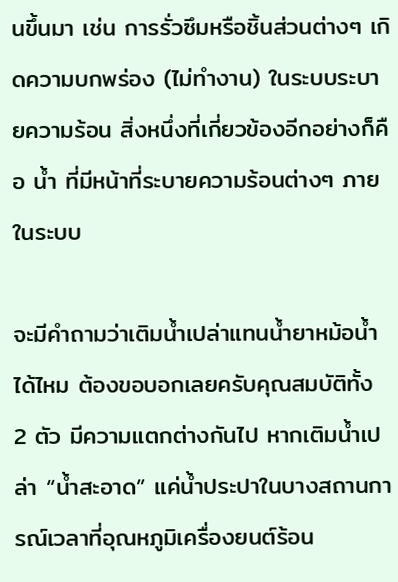นขึ้นมา เช่น การรั่วซึมหรือชิ้นส่วนต่างๆ เกิดความบกพร่อง (ไม่ทำงาน) ในระบบระบายความร้อน สิ่งหนึ่งที่เกี่ยวข้องอีกอย่างก็คือ น้ำ ที่มีหน้าที่ระบายความร้อนต่างๆ ภายในระบบ

จะมีคำถามว่าเติมน้ำเปล่าแทนน้ำยาหม้อน้ำได้ไหม ต้องขอบอกเลยครับคุณสมบัติทั้ง 2 ตัว มีความแตกต่างกันไป หากเติมน้ำเปล่า “น้ำสะอาด” แค่น้ำประปาในบางสถานการณ์เวลาที่อุณหภูมิเครื่องยนต์ร้อน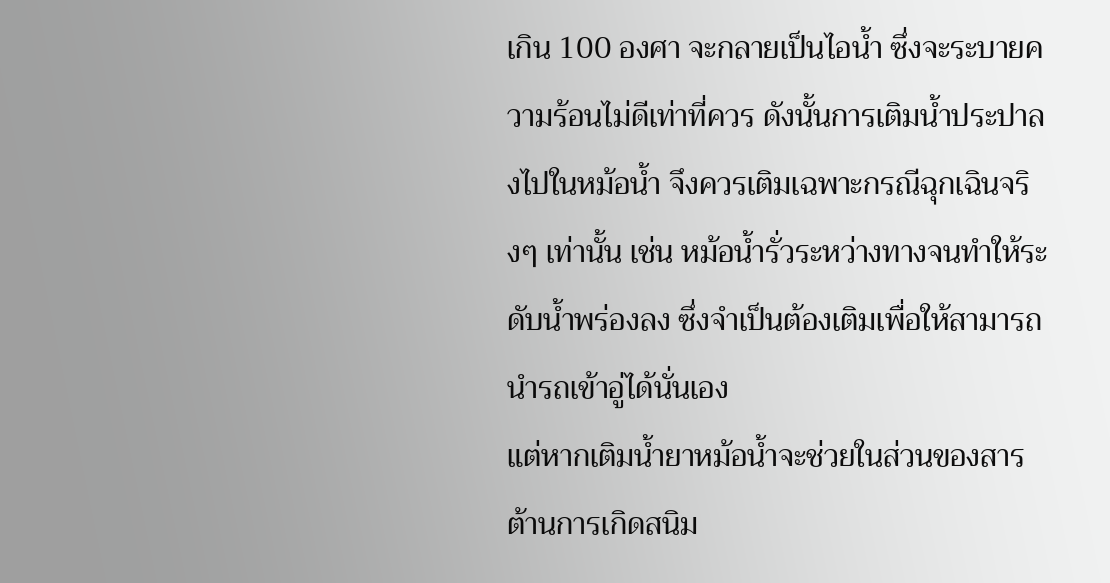เกิน 100 องศา จะกลายเป็นไอน้ำ ซึ่งจะระบายความร้อนไม่ดีเท่าที่ควร ดังนั้นการเติมน้ำประปาลงไปในหม้อน้ำ จึงควรเติมเฉพาะกรณีฉุกเฉินจริงๆ เท่านั้น เช่น หม้อน้ำรั่วระหว่างทางจนทำให้ระดับน้ำพร่องลง ซึ่งจำเป็นต้องเติมเพื่อให้สามารถนำรถเข้าอู่ได้นั่นเอง
แต่หากเติมน้ำยาหม้อน้ำจะช่วยในส่วนของสารต้านการเกิดสนิม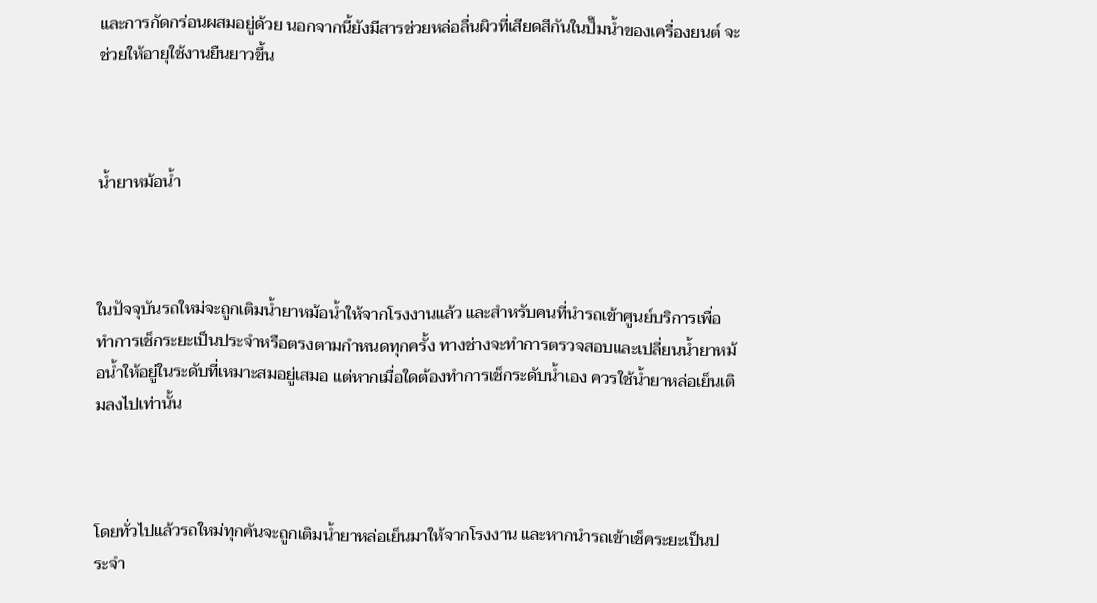และการกัดกร่อนผสมอยู่ด้วย นอกจากนี้ยังมีสารช่วยหล่อลื่นผิวที่เสียดสีกันในปั๊มน้ำของเครื่องยนต์ จะช่วยให้อายุใช้งานยืนยาวขึ้น



น้ำยาหม้อน้ำ



ในปัจจุบันรถใหม่จะถูกเติมน้ำยาหม้อน้ำให้จากโรงงานแล้ว และสำหรับคนที่นำรถเข้าศูนย์บริการเพื่อทำการเช็กระยะเป็นประจำหรือตรงตามกำหนดทุกครั้ง ทางช่างจะทำการตรวจสอบและเปลี่ยนน้ำยาหม้อน้ำให้อยู่ในระดับที่เหมาะสมอยู่เสมอ แต่หากเมื่อใดต้องทำการเช็กระดับน้ำเอง ควรใช้น้ำยาหล่อเย็นเติมลงไปเท่านั้น



โดยทั่วไปแล้วรถใหม่ทุกคันจะถูกเติมน้ำยาหล่อเย็นมาให้จากโรงงาน และหากนำรถเข้าเช็คระยะเป็นประจำ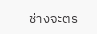ช่างจะตร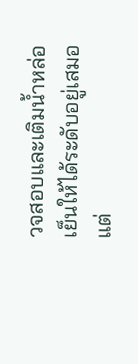วจสอบและเติมน้ำหล่อเย็นให้ได้ระดับอยู่เสมอ แต่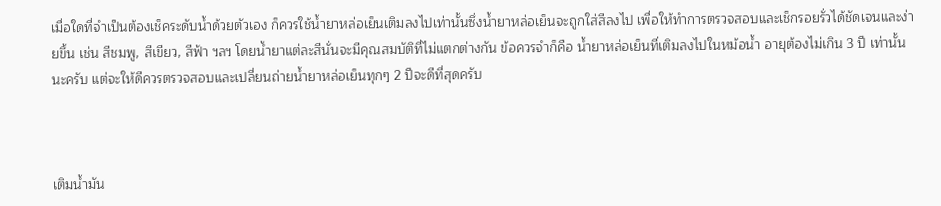เมื่อใดที่จำเป็นต้องเช็คระดับน้ำด้วยตัวเอง ก็ควรใช้น้ำยาหล่อเย็นเติมลงไปเท่านั้นซึ่งน้ำยาหล่อเย็นจะถูกใส่สีลงไป เพื่อให้ทำการตรวจสอบและเช็กรอยรั่วได้ชัดเจนและง่ายขึ้น เช่น สีชมพู, สีเขียว, สีฟ้า ฯลฯ โดยน้ำยาแต่ละสีนั่นจะมีคุณสมบัติที่ไม่แตกต่างกัน ข้อควรจำก็คือ น้ำยาหล่อเย็นที่เติมลงไปในหม้อน้ำ อายุต้องไม่เกิน 3 ปี เท่านั้นนะครับ แต่จะให้ดีควรตรวจสอบและเปลี่ยนถ่ายน้ำยาหล่อเย็นทุกๆ 2 ปีจะดีที่สุดครับ



เติมน้ำมัน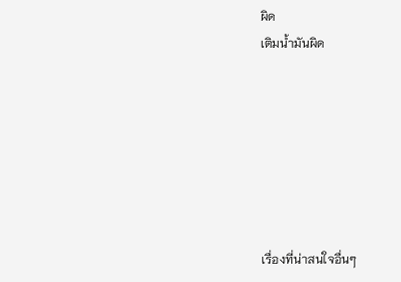ผิด
เติมน้ำมันผิด







เรื่องที่น่าสนใจอื่นๆ